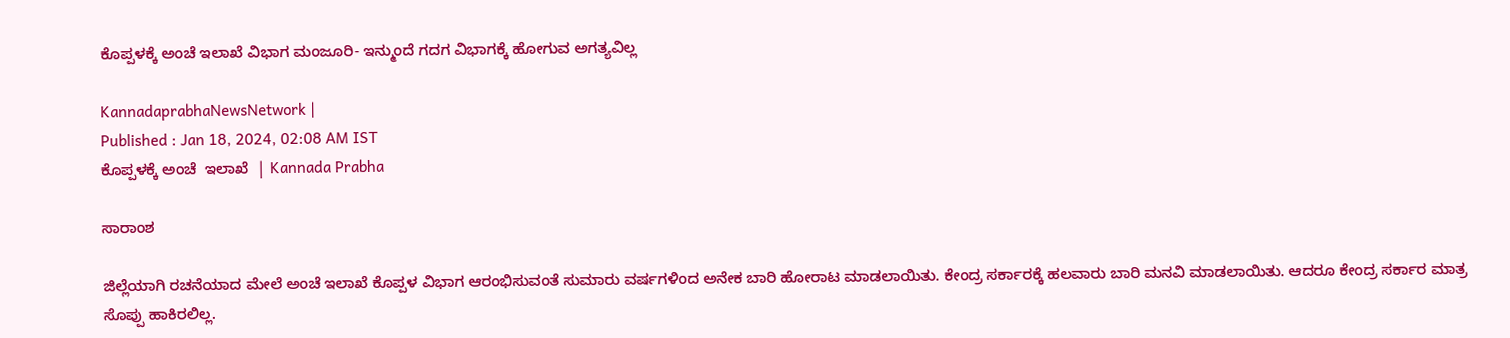ಕೊಪ್ಪಳಕ್ಕೆ ಅಂಚೆ ಇಲಾಖೆ ವಿಭಾಗ ಮಂಜೂರಿ- ಇನ್ಮುಂದೆ ಗದಗ ವಿಭಾಗಕ್ಕೆ ಹೋಗುವ ಅಗತ್ಯವಿಲ್ಲ

KannadaprabhaNewsNetwork |
Published : Jan 18, 2024, 02:08 AM IST
ಕೊಪ್ಪಳಕ್ಕೆ ಅಂಚೆ  ಇಲಾಖೆ  | Kannada Prabha

ಸಾರಾಂಶ

ಜಿಲ್ಲೆಯಾಗಿ ರಚನೆಯಾದ ಮೇಲೆ ಅಂಚೆ ಇಲಾಖೆ ಕೊಪ್ಪಳ ವಿಭಾಗ ಆರಂಭಿಸುವಂತೆ ಸುಮಾರು ವರ್ಷಗಳಿಂದ ಅನೇಕ ಬಾರಿ ಹೋರಾಟ ಮಾಡಲಾಯಿತು. ಕೇಂದ್ರ ಸರ್ಕಾರಕ್ಕೆ ಹಲವಾರು ಬಾರಿ ಮನವಿ ಮಾಡಲಾಯಿತು. ಆದರೂ ಕೇಂದ್ರ ಸರ್ಕಾರ ಮಾತ್ರ ಸೊಪ್ಪು ಹಾಕಿರಲಿಲ್ಲ.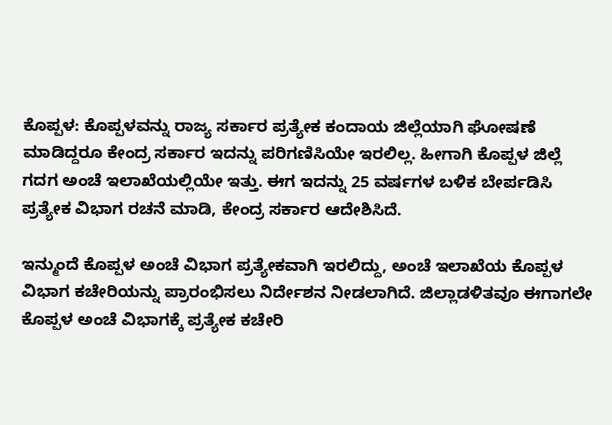ಕೊಪ್ಪಳ: ಕೊಪ್ಪಳವನ್ನು ರಾಜ್ಯ ಸರ್ಕಾರ ಪ್ರತ್ಯೇಕ ಕಂದಾಯ ಜಿಲ್ಲೆಯಾಗಿ ಘೋಷಣೆ ಮಾಡಿದ್ದರೂ ಕೇಂದ್ರ ಸರ್ಕಾರ ಇದನ್ನು ಪರಿಗಣಿಸಿಯೇ ಇರಲಿಲ್ಲ. ಹೀಗಾಗಿ ಕೊಪ್ಪಳ ಜಿಲ್ಲೆ ಗದಗ ಅಂಚೆ ಇಲಾಖೆಯಲ್ಲಿಯೇ ಇತ್ತು. ಈಗ ಇದನ್ನು 25 ವರ್ಷಗಳ ಬಳಿಕ ಬೇರ್ಪಡಿಸಿ ಪ್ರತ್ಯೇಕ ವಿಭಾಗ ರಚನೆ ಮಾಡಿ, ಕೇಂದ್ರ ಸರ್ಕಾರ ಆದೇಶಿಸಿದೆ.

ಇನ್ಮುಂದೆ ಕೊಪ್ಪಳ ಅಂಚೆ ವಿಭಾಗ ಪ್ರತ್ಯೇಕವಾಗಿ ಇರಲಿದ್ದು, ಅಂಚೆ ಇಲಾಖೆಯ ಕೊಪ್ಪಳ ವಿಭಾಗ ಕಚೇರಿಯನ್ನು ಪ್ರಾರಂಭಿಸಲು ನಿರ್ದೇಶನ ನೀಡಲಾಗಿದೆ. ಜಿಲ್ಲಾಡಳಿತವೂ ಈಗಾಗಲೇ ಕೊಪ್ಪಳ ಅಂಚೆ ವಿಭಾಗಕ್ಕೆ ಪ್ರತ್ಯೇಕ ಕಚೇರಿ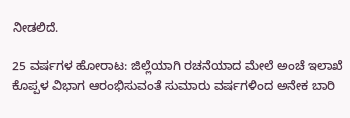ನೀಡಲಿದೆ.

25 ವರ್ಷಗಳ ಹೋರಾಟ: ಜಿಲ್ಲೆಯಾಗಿ ರಚನೆಯಾದ ಮೇಲೆ ಅಂಚೆ ಇಲಾಖೆ ಕೊಪ್ಪಳ ವಿಭಾಗ ಆರಂಭಿಸುವಂತೆ ಸುಮಾರು ವರ್ಷಗಳಿಂದ ಅನೇಕ ಬಾರಿ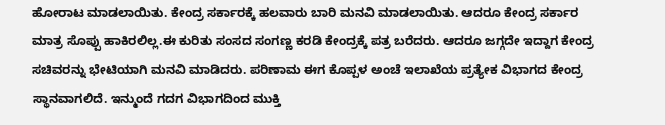ಹೋರಾಟ ಮಾಡಲಾಯಿತು. ಕೇಂದ್ರ ಸರ್ಕಾರಕ್ಕೆ ಹಲವಾರು ಬಾರಿ ಮನವಿ ಮಾಡಲಾಯಿತು. ಆದರೂ ಕೇಂದ್ರ ಸರ್ಕಾರ ಮಾತ್ರ ಸೊಪ್ಪು ಹಾಕಿರಲಿಲ್ಲ.ಈ ಕುರಿತು ಸಂಸದ ಸಂಗಣ್ಣ ಕರಡಿ ಕೇಂದ್ರಕ್ಕೆ ಪತ್ರ ಬರೆದರು. ಆದರೂ ಜಗ್ಗದೇ ಇದ್ದಾಗ ಕೇಂದ್ರ ಸಚಿವರನ್ನು ಭೇಟಿಯಾಗಿ ಮನವಿ ಮಾಡಿದರು. ಪರಿಣಾಮ ಈಗ ಕೊಪ್ಪಳ ಅಂಚೆ ಇಲಾಖೆಯ ಪ್ರತ್ಯೇಕ ವಿಭಾಗದ ಕೇಂದ್ರ ಸ್ಥಾನವಾಗಲಿದೆ. ಇನ್ಮುಂದೆ ಗದಗ ವಿಭಾಗದಿಂದ ಮುಕ್ತಿ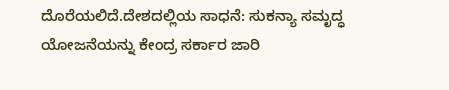ದೊರೆಯಲಿದೆ.ದೇಶದಲ್ಲಿಯ ಸಾಧನೆ: ಸುಕನ್ಯಾ ಸಮೃದ್ಧ ಯೋಜನೆಯನ್ನು ಕೇಂದ್ರ ಸರ್ಕಾರ ಜಾರಿ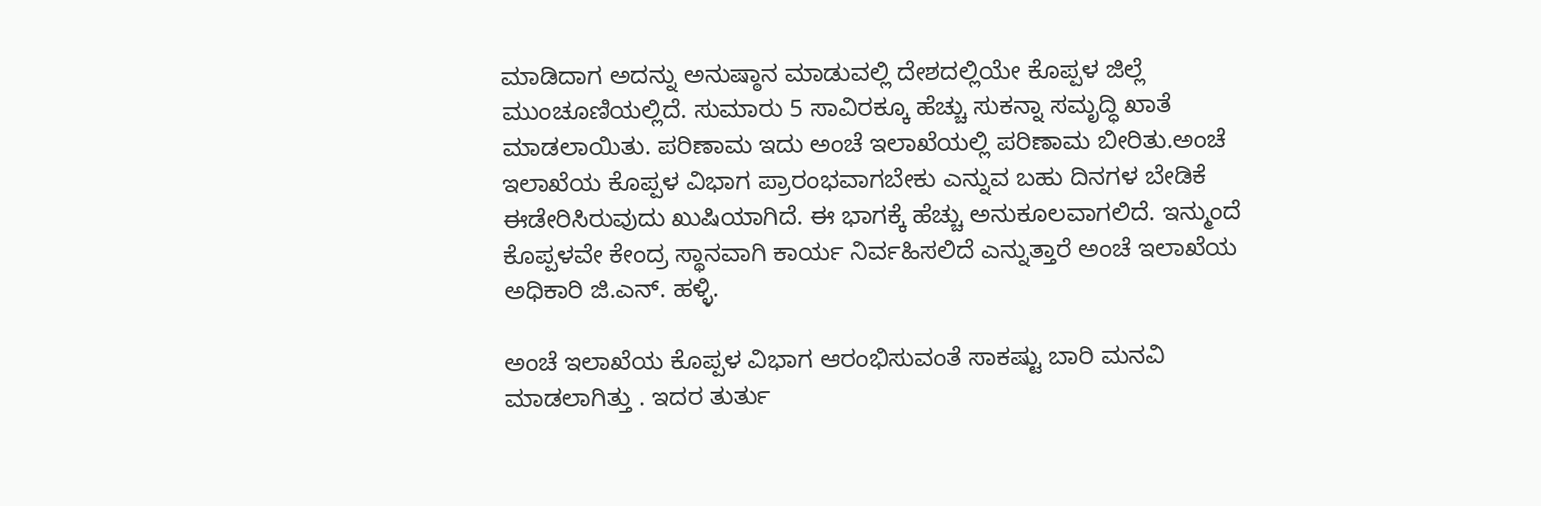ಮಾಡಿದಾಗ ಅದನ್ನು ಅನುಷ್ಠಾನ ಮಾಡುವಲ್ಲಿ ದೇಶದಲ್ಲಿಯೇ ಕೊಪ್ಪಳ ಜಿಲ್ಲೆ ಮುಂಚೂಣಿಯಲ್ಲಿದೆ. ಸುಮಾರು 5 ಸಾವಿರಕ್ಕೂ ಹೆಚ್ಚು ಸುಕನ್ನಾ ಸಮೃದ್ಧಿ ಖಾತೆ ಮಾಡಲಾಯಿತು. ಪರಿಣಾಮ ಇದು ಅಂಚೆ ಇಲಾಖೆಯಲ್ಲಿ ಪರಿಣಾಮ ಬೀರಿತು.ಅಂಚೆ ಇಲಾಖೆಯ ಕೊಪ್ಪಳ ವಿಭಾಗ ಪ್ರಾರಂಭವಾಗಬೇಕು ಎನ್ನುವ ಬಹು ದಿನಗಳ ಬೇಡಿಕೆ ಈಡೇರಿಸಿರುವುದು ಖುಷಿಯಾಗಿದೆ. ಈ ಭಾಗಕ್ಕೆ ಹೆಚ್ಚು ಅನುಕೂಲವಾಗಲಿದೆ. ಇನ್ಮುಂದೆ ಕೊಪ್ಪಳವೇ ಕೇಂದ್ರ ಸ್ಥಾನವಾಗಿ ಕಾರ್ಯ ನಿರ್ವಹಿಸಲಿದೆ ಎನ್ನುತ್ತಾರೆ ಅಂಚೆ ಇಲಾಖೆಯ ಅಧಿಕಾರಿ ಜಿ.ಎನ್. ಹಳ್ಳಿ.

ಅಂಚೆ ಇಲಾಖೆಯ ಕೊಪ್ಪಳ ವಿಭಾಗ ಆರಂಭಿಸುವಂತೆ ಸಾಕಷ್ಟು ಬಾರಿ ಮನವಿ ಮಾಡಲಾಗಿತ್ತು . ಇದರ ತುರ್ತು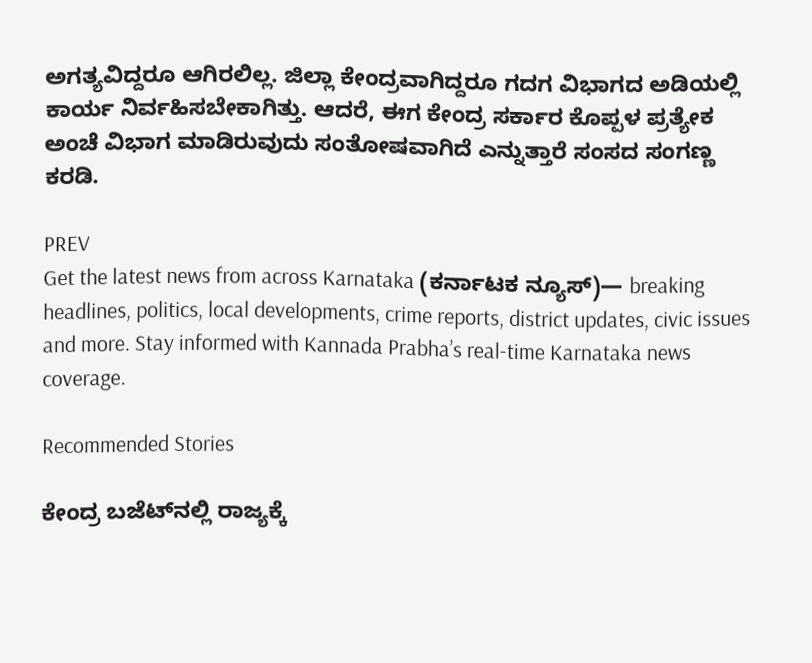ಅಗತ್ಯವಿದ್ದರೂ ಆಗಿರಲಿಲ್ಲ. ಜಿಲ್ಲಾ ಕೇಂದ್ರವಾಗಿದ್ದರೂ ಗದಗ ವಿಭಾಗದ ಅಡಿಯಲ್ಲಿ ಕಾರ್ಯ ನಿರ್ವಹಿಸಬೇಕಾಗಿತ್ತು. ಆದರೆ, ಈಗ ಕೇಂದ್ರ ಸರ್ಕಾರ ಕೊಪ್ಪಳ ಪ್ರತ್ಯೇಕ ಅಂಚೆ ವಿಭಾಗ ಮಾಡಿರುವುದು ಸಂತೋಷವಾಗಿದೆ ಎನ್ನುತ್ತಾರೆ ಸಂಸದ ಸಂಗಣ್ಣ ಕರಡಿ.

PREV
Get the latest news from across Karnataka (ಕರ್ನಾಟಕ ನ್ಯೂಸ್)— breaking headlines, politics, local developments, crime reports, district updates, civic issues and more. Stay informed with Kannada Prabha’s real‑time Karnataka news coverage.

Recommended Stories

ಕೇಂದ್ರ ಬಜೆಟ್‌ನಲ್ಲಿ ರಾಜ್ಯಕ್ಕೆ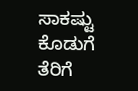ಸಾಕಷ್ಟು ಕೊಡುಗೆ
ತೆರಿಗೆ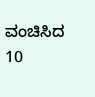ವಂಚಿಸಿದ 10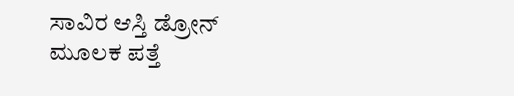ಸಾವಿರ ಆಸ್ತಿ ಡ್ರೋನ್‌ ಮೂಲಕ ಪತ್ತೆ